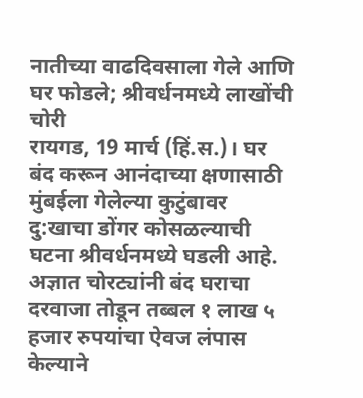नातीच्या वाढदिवसाला गेले आणि घर फोडले; श्रीवर्धनमध्ये लाखोंची चोरी
रायगड, 19 मार्च (हिं.स.)। घर बंद करून आनंदाच्या क्षणासाठी मुंबईला गेलेल्या कुटुंबावर दु:खाचा डोंगर कोसळल्याची घटना श्रीवर्धनमध्ये घडली आहे. अज्ञात चोरट्यांनी बंद घराचा दरवाजा तोडून तब्बल १ लाख ५ हजार रुपयांचा ऐवज लंपास केल्याने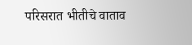परिसरात भीतीचे वाताव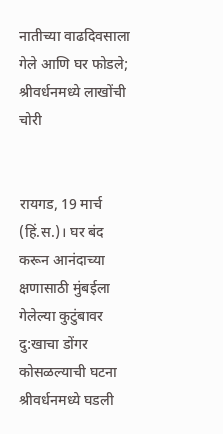नातीच्या वाढदिवसाला गेले आणि घर फोडले; श्रीवर्धनमध्ये लाखोंची चोरी


रायगड, 19 मार्च (हिं.स.)। घर बंद करून आनंदाच्या क्षणासाठी मुंबईला गेलेल्या कुटुंबावर दु:खाचा डोंगर कोसळल्याची घटना श्रीवर्धनमध्ये घडली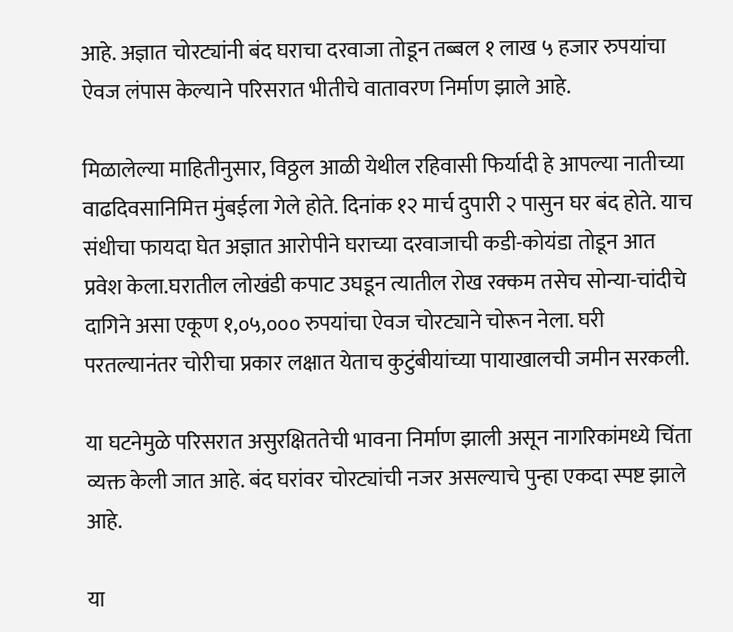आहे. अज्ञात चोरट्यांनी बंद घराचा दरवाजा तोडून तब्बल १ लाख ५ हजार रुपयांचा ऐवज लंपास केल्याने परिसरात भीतीचे वातावरण निर्माण झाले आहे.

मिळालेल्या माहितीनुसार, विठ्ठल आळी येथील रहिवासी फिर्यादी हे आपल्या नातीच्या वाढदिवसानिमित्त मुंबईला गेले होते. दिनांक १२ मार्च दुपारी २ पासुन घर बंद होते. याच संधीचा फायदा घेत अज्ञात आरोपीने घराच्या दरवाजाची कडी-कोयंडा तोडून आत प्रवेश केला.घरातील लोखंडी कपाट उघडून त्यातील रोख रक्कम तसेच सोन्या-चांदीचे दागिने असा एकूण १,०५,००० रुपयांचा ऐवज चोरट्याने चोरून नेला. घरी परतल्यानंतर चोरीचा प्रकार लक्षात येताच कुटुंबीयांच्या पायाखालची जमीन सरकली.

या घटनेमुळे परिसरात असुरक्षिततेची भावना निर्माण झाली असून नागरिकांमध्ये चिंता व्यक्त केली जात आहे. बंद घरांवर चोरट्यांची नजर असल्याचे पुन्हा एकदा स्पष्ट झाले आहे.

या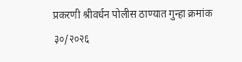प्रकरणी श्रीवर्धन पोलीस ठाण्यात गुन्हा क्रमांक ३०/२०२६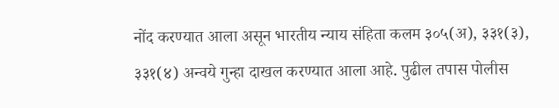नोंद करण्यात आला असून भारतीय न्याय संहिता कलम ३०५(अ), ३३१(३), ३३१(४) अन्वये गुन्हा दाखल करण्यात आला आहे. पुढील तपास पोलीस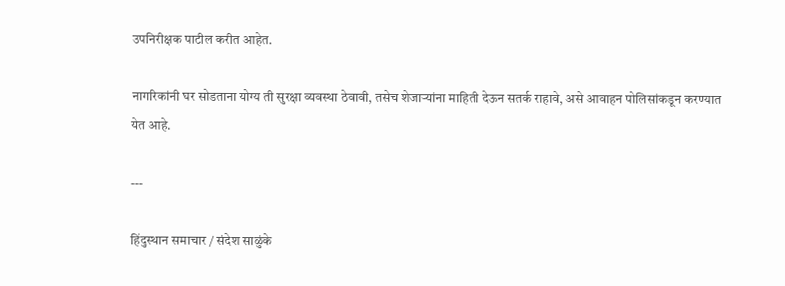उपनिरीक्षक पाटील करीत आहेत.

नागरिकांनी घर सोडताना योग्य ती सुरक्षा व्यवस्था ठेवावी, तसेच शेजाऱ्यांना माहिती देऊन सतर्क राहावे, असे आवाहन पोलिसांकडून करण्यात येत आहे.

---

हिंदुस्थान समाचार / संदेश साळुंके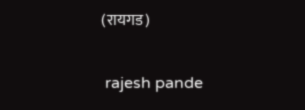(रायगड)


 rajesh pande